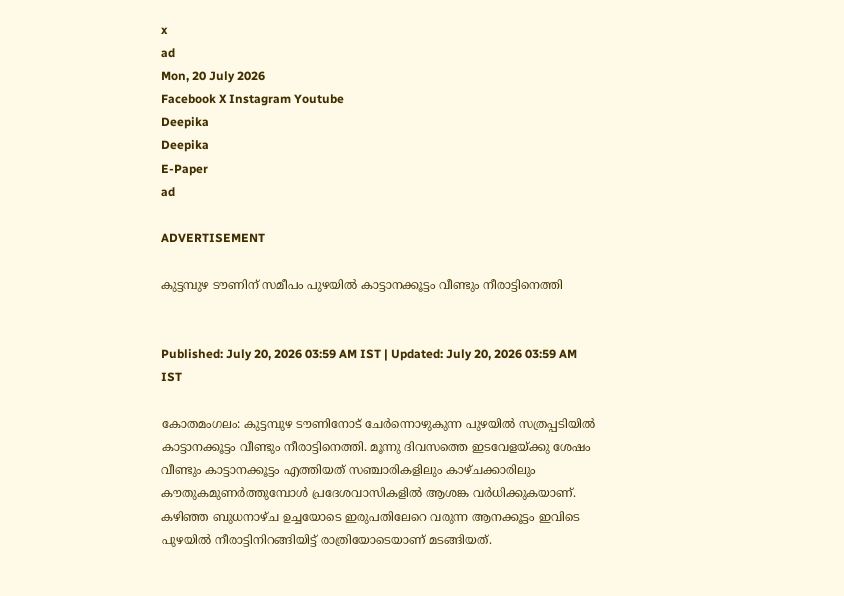x
ad
Mon, 20 July 2026
Facebook X Instagram Youtube
Deepika
Deepika
E-Paper
ad

ADVERTISEMENT

കുട്ടമ്പുഴ ടൗണിന് സമീപം പുഴയിൽ കാട്ടാനക്കൂട്ടം വീണ്ടും നീരാട്ടിനെത്തി


Published: July 20, 2026 03:59 AM IST | Updated: July 20, 2026 03:59 AM IST

കോതമംഗലം: കുട്ടമ്പുഴ ടൗണിനോട് ചേർന്നൊഴുകുന്ന പുഴയിൽ സത്രപ്പടിയിൽ കാട്ടാനക്കൂട്ടം വീണ്ടും നീരാട്ടിനെത്തി. മൂന്നു ദിവസത്തെ ഇടവേളയ്ക്കു ശേഷം വീണ്ടും കാട്ടാനക്കൂട്ടം എത്തിയത് സഞ്ചാരികളിലും കാഴ്ചക്കാരിലും കൗതുകമുണർത്തുമ്പോൾ പ്രദേശവാസികളിൽ ആശങ്ക വർധിക്കുകയാണ്. കഴിഞ്ഞ ബുധനാഴ്ച ഉച്ചയോടെ ഇരുപതിലേറെ വരുന്ന ആനക്കൂട്ടം ഇവിടെ പുഴയിൽ നീരാട്ടിനിറങ്ങിയിട്ട് രാത്രിയോടെയാണ് മടങ്ങിയത്.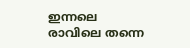ഇന്നലെ രാവിലെ തന്നെ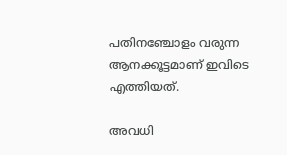പതിനഞ്ചോളം വരുന്ന ആനക്കൂട്ടമാണ് ഇവിടെ എത്തിയത്.

അവധി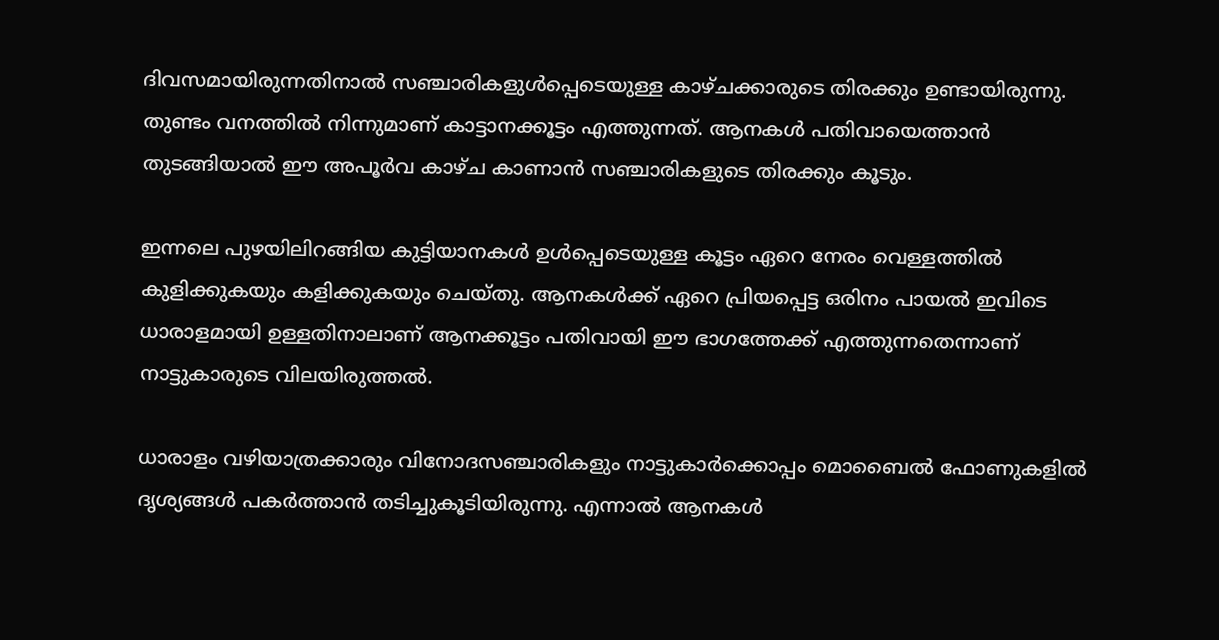ദിവസമായിരുന്നതിനാൽ സഞ്ചാരികളുൾപ്പെടെയുള്ള കാഴ്ചക്കാരുടെ തിരക്കും ഉണ്ടായിരുന്നു. തുണ്ടം വനത്തിൽ നിന്നുമാണ് കാട്ടാനക്കൂട്ടം എത്തുന്നത്. ആനകൾ പതിവായെത്താൻ തുടങ്ങിയാൽ ഈ അപൂർവ കാഴ്ച കാണാൻ സഞ്ചാരികളുടെ തിരക്കും കൂടും.

ഇന്നലെ പുഴയിലിറങ്ങിയ കുട്ടിയാനകൾ ഉൾപ്പെടെയുള്ള കൂട്ടം ഏറെ നേരം വെള്ളത്തിൽ കുളിക്കുകയും കളിക്കുകയും ചെയ്തു. ആനകൾക്ക് ഏറെ പ്രിയപ്പെട്ട ഒരിനം പായൽ ഇവിടെ ധാരാളമായി ഉള്ളതിനാലാണ് ആനക്കൂട്ടം പതിവായി ഈ ഭാഗത്തേക്ക് എത്തുന്നതെന്നാണ് നാട്ടുകാരുടെ വിലയിരുത്തൽ.

ധാരാളം വഴിയാത്രക്കാരും വിനോദസഞ്ചാരികളും നാട്ടുകാർക്കൊപ്പം മൊബൈൽ ഫോണുകളിൽ ദൃശ്യങ്ങൾ പകർത്താൻ തടിച്ചുകൂടിയിരുന്നു. എന്നാൽ ആനകൾ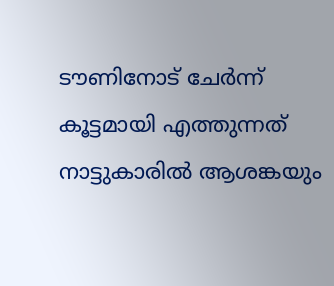ടൗണിനോട് ചേർന്ന് കൂട്ടമായി എത്തുന്നത് നാട്ടുകാരിൽ ആശങ്കയും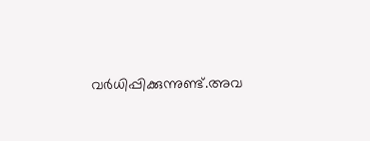വർധിപ്പിക്കുന്നുണ്ട്.അവ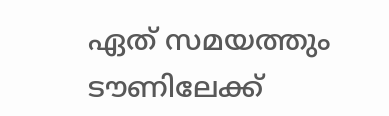ഏത് സമയത്തും ടൗണിലേക്ക്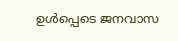ഉൾപ്പെടെ ജനവാസ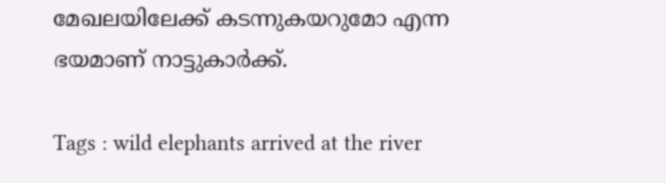മേഖലയിലേക്ക് കടന്നുകയറുമോ എന്ന ഭയമാണ് നാട്ടുകാർക്ക്.

Tags : wild elephants arrived at the river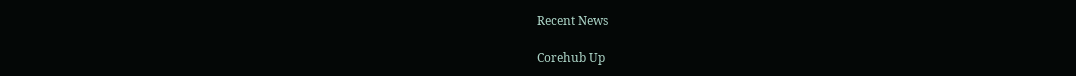Recent News

Corehub Up